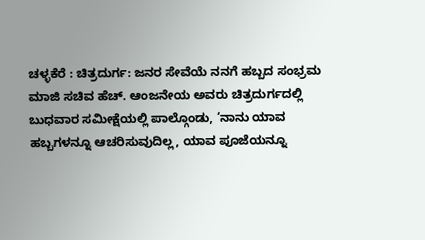ಚಳ್ಳಕೆರೆ : ಚಿತ್ರದುರ್ಗ: ಜನರ ಸೇವೆಯೆ ನನಗೆ ಹಬ್ಬದ ಸಂಭ್ರಮ
ಮಾಜಿ ಸಚಿವ ಹೆಚ್. ಆಂಜನೇಯ ಅವರು ಚಿತ್ರದುರ್ಗದಲ್ಲಿ
ಬುಧವಾರ ಸಮೀಕ್ಷೆಯಲ್ಲಿ ಪಾಲ್ಗೊಂಡು, ‘ನಾನು ಯಾವ
ಹಬ್ಬಗಳನ್ನೂ ಆಚರಿಸುವುದಿಲ್ಲ, ಯಾವ ಪೂಜೆಯನ್ನೂ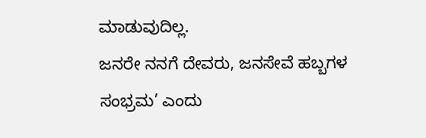ಮಾಡುವುದಿಲ್ಲ.
ಜನರೇ ನನಗೆ ದೇವರು, ಜನಸೇವೆ ಹಬ್ಬಗಳ
ಸಂಭ್ರಮ’ ಎಂದು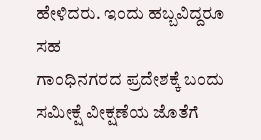ಹೇಳಿದರು. ಇಂದು ಹಬ್ಬವಿದ್ದರೂ ಸಹ
ಗಾಂಧಿನಗರದ ಪ್ರದೇಶಕ್ಕೆ ಬಂದು ಸಮೀಕ್ಷೆ ವೀಕ್ಷಣೆಯ ಜೊತೆಗೆ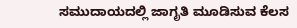ಸಮುದಾಯದಲ್ಲಿ ಜಾಗೃತಿ ಮೂಡಿಸುವ ಕೆಲಸ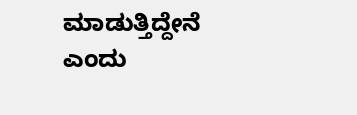ಮಾಡುತ್ತಿದ್ದೇನೆ
ಎಂದು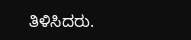ತಿಳಿಸಿದರು.